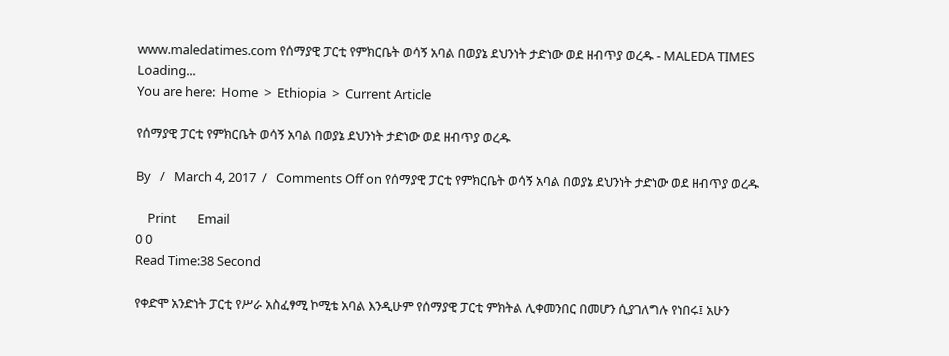www.maledatimes.com የሰማያዊ ፓርቲ የምክርቤት ወሳኝ አባል በወያኔ ደህንነት ታድነው ወደ ዘብጥያ ወረዱ - MALEDA TIMES
Loading...
You are here:  Home  >  Ethiopia  >  Current Article

የሰማያዊ ፓርቲ የምክርቤት ወሳኝ አባል በወያኔ ደህንነት ታድነው ወደ ዘብጥያ ወረዱ

By   /   March 4, 2017  /   Comments Off on የሰማያዊ ፓርቲ የምክርቤት ወሳኝ አባል በወያኔ ደህንነት ታድነው ወደ ዘብጥያ ወረዱ

    Print       Email
0 0
Read Time:38 Second

የቀድሞ አንድነት ፓርቲ የሥራ አስፈፃሚ ኮሚቴ አባል እንዲሁም የሰማያዊ ፓርቲ ምክትል ሊቀመንበር በመሆን ሲያገለግሉ የነበሩ፤ አሁን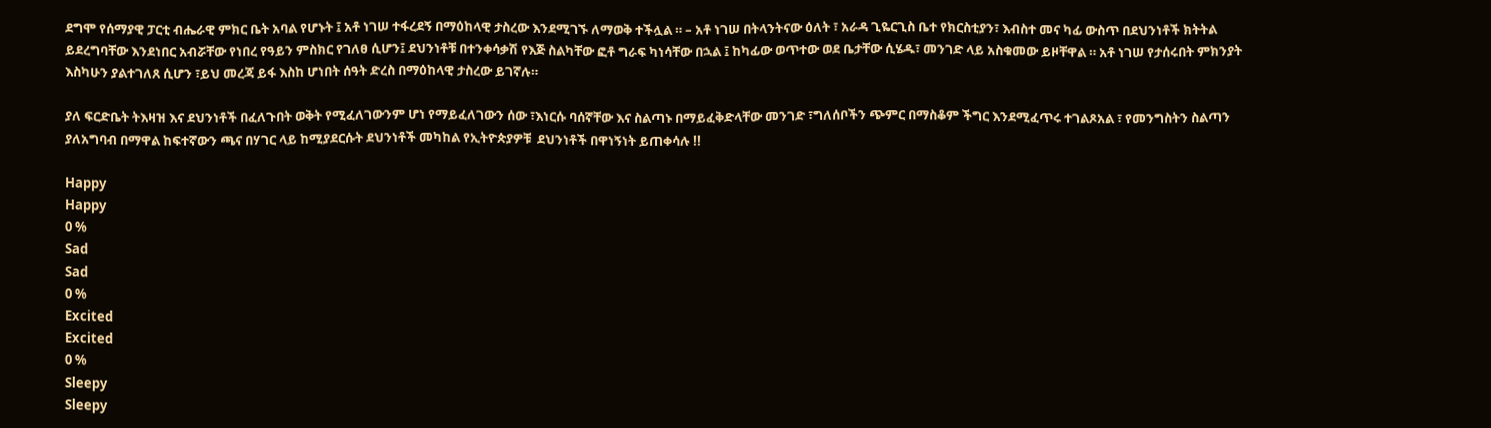ደግሞ የሰማያዊ ፓርቲ ብሔራዊ ምክር ቤት አባል የሆኑት ፤ አቶ ነገሠ ተፋረደኝ በማዕከላዊ ታስረው እንደሚገኙ ለማወቅ ተችሏል ። – አቶ ነገሠ በትላንትናው ዕለት ፣ አራዳ ጊዬርጊስ ቤተ የክርስቲያን፣ እብስተ መና ካፊ ውስጥ በደህንነቶች ክትትል ይደረግባቸው እንደነበር አብሯቸው የነበረ የዓይን ምስክር የገለፀ ሲሆን፤ ደህንነቶቹ በተንቀሳቃሽ የእጅ ስልካቸው ፎቶ ግራፍ ካነሳቸው በኋል ፤ ከካፊው ወጥተው ወደ ቤታቸው ሲሄዱ፣ መንገድ ላይ አስቁመው ይዞቸዋል ። አቶ ነገሠ የታሰሩበት ምክንያት እስካሁን ያልተገለጸ ሲሆን ፣ይህ መረጃ ይፋ እስከ ሆነበት ሰዓት ድረስ በማዕከላዊ ታስረው ይገኛሉ።

ያለ ፍርድቤት ትእዛዝ እና ደህንነቶች በፈለጉበት ወቅት የሚፈለገውንም ሆነ የማይፈለገውን ሰው ፣እነርሱ ባሰኛቸው እና ስልጣኑ በማይፈቅድላቸው መንገድ ፣ግለሰቦችን ጭምር በማስቆም ችግር እንደሚፈጥሩ ተገልጾአል ፣ የመንግስትን ስልጣን ያለአግባብ በማዋል ከፍተኛውን ጫና በሃገር ላይ ከሚያደርሱት ደህንነቶች መካከል የኢትዮጵያዎቹ  ደህንነቶች በዋነኝነት ይጠቀሳሉ !!

Happy
Happy
0 %
Sad
Sad
0 %
Excited
Excited
0 %
Sleepy
Sleepy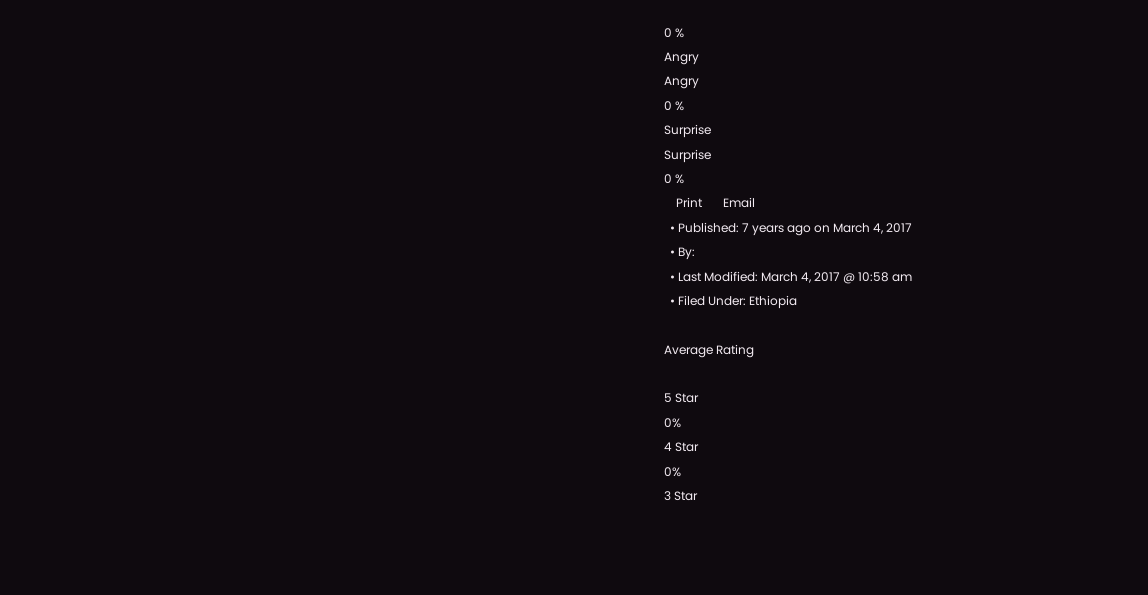0 %
Angry
Angry
0 %
Surprise
Surprise
0 %
    Print       Email
  • Published: 7 years ago on March 4, 2017
  • By:
  • Last Modified: March 4, 2017 @ 10:58 am
  • Filed Under: Ethiopia

Average Rating

5 Star
0%
4 Star
0%
3 Star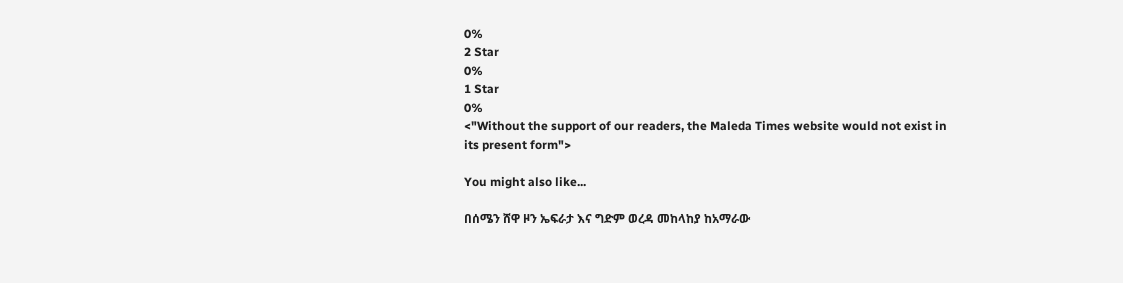0%
2 Star
0%
1 Star
0%
<"Without the support of our readers, the Maleda Times website would not exist in its present form">

You might also like...

በሰሜን ሸዋ ዞን ኤፍራታ እና ግድም ወረዳ መከላከያ ከአማራው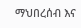ማህበረሰብ እና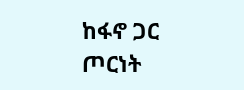ከፋኖ ጋር ጦርነት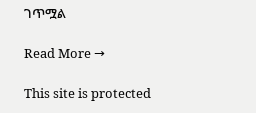ገጥሟል

Read More →

This site is protected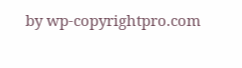by wp-copyrightpro.com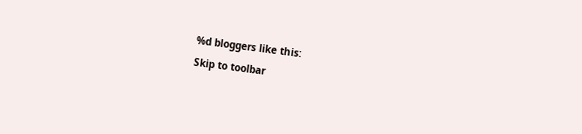%d bloggers like this:
Skip to toolbar